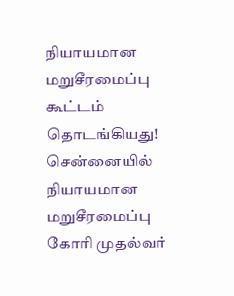நியாயமான மறுசீரமைப்பு கூட்டம் தொடங்கியது!
சென்னையில் நியாயமான மறுசீரமைப்பு கோரி முதல்வர்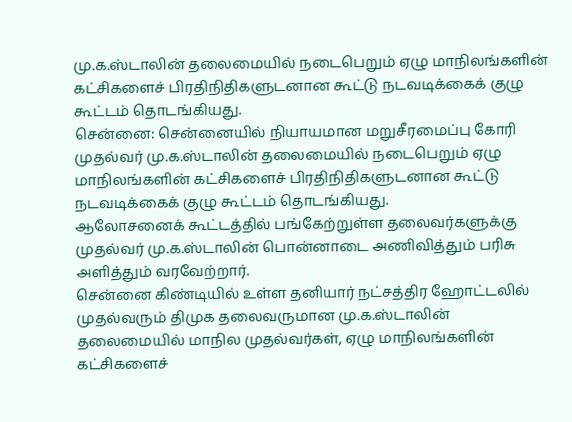மு.க.ஸ்டாலின் தலைமையில் நடைபெறும் ஏழு மாநிலங்களின் கட்சிகளைச் பிரதிநிதிகளுடனான கூட்டு நடவடிக்கைக் குழு கூட்டம் தொடங்கியது.
சென்னை: சென்னையில் நியாயமான மறுசீரமைப்பு கோரி முதல்வர் மு.க.ஸ்டாலின் தலைமையில் நடைபெறும் ஏழு மாநிலங்களின் கட்சிகளைச் பிரதிநிதிகளுடனான கூட்டு நடவடிக்கைக் குழு கூட்டம் தொடங்கியது.
ஆலோசனைக் கூட்டத்தில் பங்கேற்றுள்ள தலைவர்களுக்கு முதல்வர் மு.க.ஸ்டாலின் பொன்னாடை அணிவித்தும் பரிசு அளித்தும் வரவேற்றார்.
சென்னை கிண்டியில் உள்ள தனியார் நட்சத்திர ஹோட்டலில் முதல்வரும் திமுக தலைவருமான மு.க.ஸ்டாலின் தலைமையில் மாநில முதல்வர்கள், ஏழு மாநிலங்களின் கட்சிகளைச்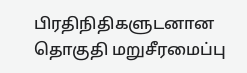பிரதிநிதிகளுடனான தொகுதி மறுசீரமைப்பு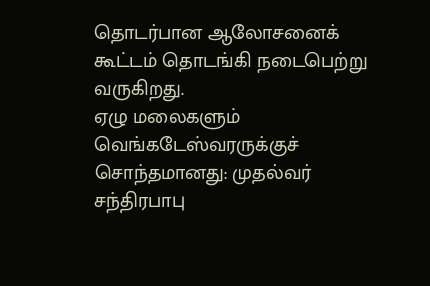தொடர்பான ஆலோசனைக் கூட்டம் தொடங்கி நடைபெற்று வருகிறது.
ஏழு மலைகளும் வெங்கடேஸ்வரருக்குச் சொந்தமானது: முதல்வர் சந்திரபாபு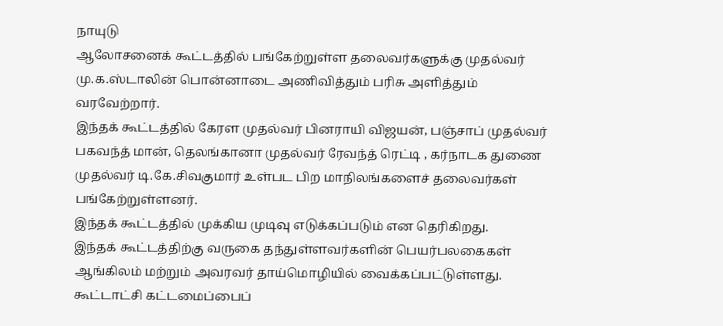நாயுடு
ஆலோசனைக் கூட்டத்தில் பங்கேற்றுள்ள தலைவர்களுக்கு முதல்வர் மு.க.ஸ்டாலின் பொன்னாடை அணிவித்தும் பரிசு அளித்தும் வரவேற்றார்.
இந்தக் கூட்டத்தில் கேரள முதல்வர் பினராயி விஜயன், பஞ்சாப் முதல்வர் பகவந்த் மான், தெலங்கானா முதல்வர் ரேவந்த் ரெட்டி , கர்நாடக துணை முதல்வர் டி.கே.சிவகுமார் உள்பட பிற மாநிலங்களைச் தலைவர்கள் பங்கேற்றுள்ளனர்.
இந்தக் கூட்டத்தில் முக்கிய முடிவு எடுக்கப்படும் என தெரிகிறது.
இந்தக் கூட்டத்திற்கு வருகை தந்துள்ளவர்களின் பெயர்பலகைகள் ஆங்கிலம் மற்றும் அவரவர் தாய்மொழியில் வைக்கப்பட்டுள்ளது.
கூட்டாட்சி கட்டமைப்பைப்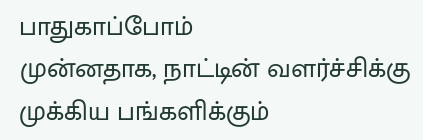பாதுகாப்போம்
முன்னதாக, நாட்டின் வளர்ச்சிக்கு முக்கிய பங்களிக்கும்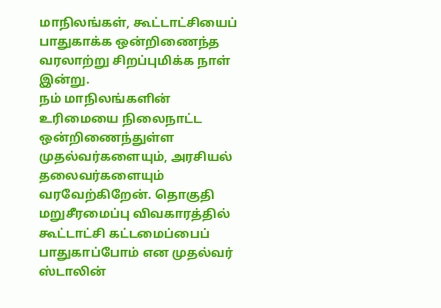மாநிலங்கள், கூட்டாட்சியைப் பாதுகாக்க ஒன்றிணைந்த வரலாற்று சிறப்புமிக்க நாள் இன்று.
நம் மாநிலங்களின் உரிமையை நிலைநாட்ட ஒன்றிணைந்துள்ள முதல்வர்களையும், அரசியல் தலைவர்களையும் வரவேற்கிறேன். தொகுதி மறுசீரமைப்பு விவகாரத்தில் கூட்டாட்சி கட்டமைப்பைப் பாதுகாப்போம் என முதல்வர் ஸ்டாலின்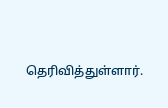தெரிவித்துள்ளார்.